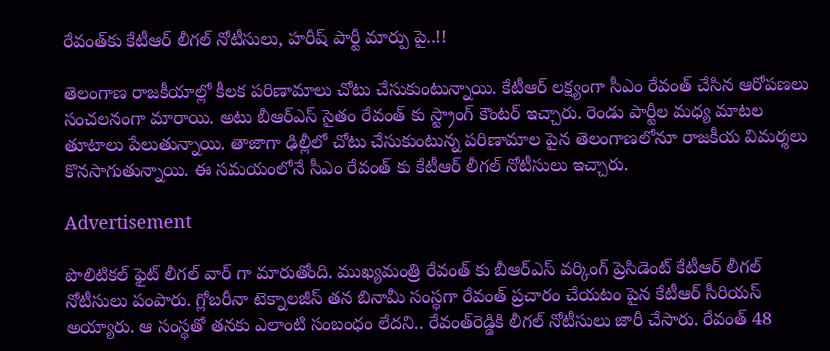రేవంత్‌కు కేటీఆర్‌ లీగల్‌ నోటీసులు, హరీష్ పార్టీ మార్పు పై..!!

తెలంగాణ రాజకీయాల్లో కీలక పరిణామాలు చోటు చేసుకుంటున్నాయి. కేటీఆర్ లక్ష్యంగా సీఎం రేవంత్ చేసిన ఆరోపణలు సంచలనంగా మారాయి. అటు బీఆర్ఎస్ సైతం రేవంత్ కు స్ట్రాంగ్ కౌంటర్ ఇచ్చారు. రెండు పార్టీల మధ్య మాటల తూటాలు పేలుతున్నాయి. తాజాగా ఢిల్లీలో చోటు చేసుకుంటున్న పరిణామాల పైన తెలంగాణలోనూ రాజకీయ విమర్శలు కొనసాగుతున్నాయి. ఈ సమయంలోనే సీఎం రేవంత్ కు కేటీఆర్ లీగల్ నోటీసులు ఇచ్చారు.

Advertisement

పొలిటికల్ ఫైట్ లీగల్ వార్ గా మారుతోంది. ముఖ్యమంత్రి రేవంత్ కు బీఆర్ఎస్ వర్కింగ్ ప్రెసిడెంట్ కేటీఆర్ లీగల్ నోటీసులు పంపారు. గ్లోబరీనా టెక్నాలజీస్ తన బినామీ సంస్థగా రేవంత్ ప్రచారం చేయటం పైన కేటీఆర్ సీరియస్ అయ్యారు. ఆ సంస్థతో తనకు ఎలాంటి సంబంధం లేదని.. రేవంత్‌రెడ్డికి లీగల్‌ నోటీసులు జారీ చేసారు. రేవంత్‌ 48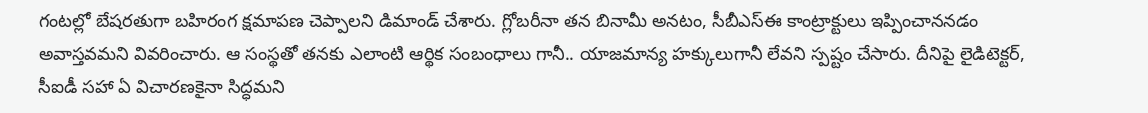గంటల్లో బేషరతుగా బహిరంగ క్షమాపణ చెప్పాలని డిమాండ్‌ చేశారు. గ్లోబరీనా తన బినామీ అనటం, సీబీఎస్ఈ కాంట్రాక్టులు ఇప్పించాననడం అవాస్తవమని వివరించారు. ఆ సంస్థతో తనకు ఎలాంటి ఆర్థిక సంబంధాలు గానీ.. యాజమాన్య హక్కులుగానీ లేవని స్పష్టం చేసారు. దీనిపై లైడిటెక్టర్‌, సీఐడీ సహా ఏ విచారణకైనా సిద్ధమని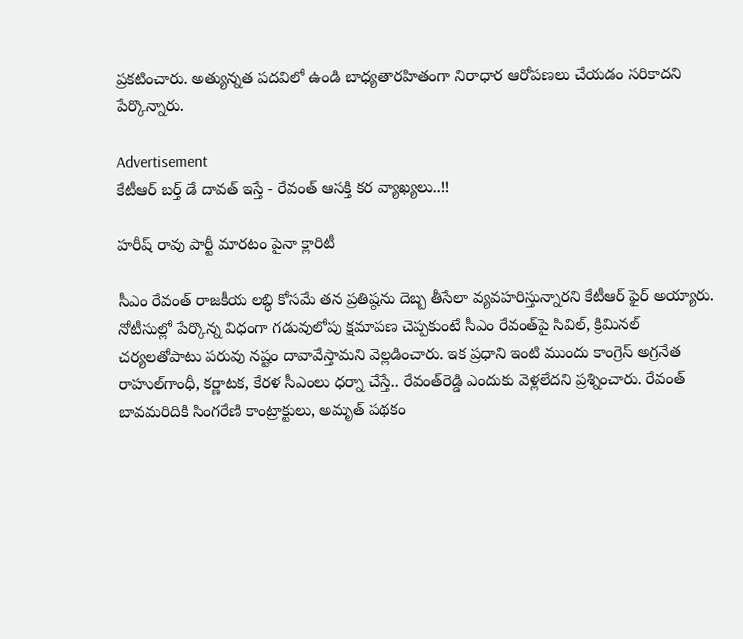ప్రకటించారు. అత్యున్నత పదవిలో ఉండి బాధ్యతారహితంగా నిరాధార ఆరోపణలు చేయడం సరికాదని పేర్కొన్నారు.

Advertisement
కేటీఆర్ బర్త్ డే దావత్ ఇస్తే - రేవంత్ ఆసక్తి కర వ్యాఖ్యలు..!!

హరీష్ రావు పార్టీ మారటం పైనా క్లారిటీ

సీఎం రేవంత్ రాజకీయ లబ్ధి కోసమే తన ప్రతిష్ఠను దెబ్బ తీసేలా వ్యవహరిస్తున్నారని కేటీఆర్ ఫైర్ అయ్యారు. నోటీసుల్లో పేర్కొన్న విధంగా గడువులోపు క్షమాపణ చెప్పకుంటే సీఎం రేవంత్‌పై సివిల్‌, క్రిమినల్‌ చర్యలతోపాటు పరువు నష్టం దావావేస్తామని వెల్లడించారు. ఇక ప్రధాని ఇంటి ముందు కాంగ్రెస్‌ అగ్రనేత రాహుల్‌గాంధీ, కర్ణాటక, కేరళ సీఎంలు ధర్నా చేస్తే.. రేవంత్‌రెడ్డి ఎందుకు వెళ్లలేదని ప్రశ్నించారు. రేవంత్‌ బావమరిదికి సింగరేణి కాంట్రాక్టులు, అమృత్‌ పథకం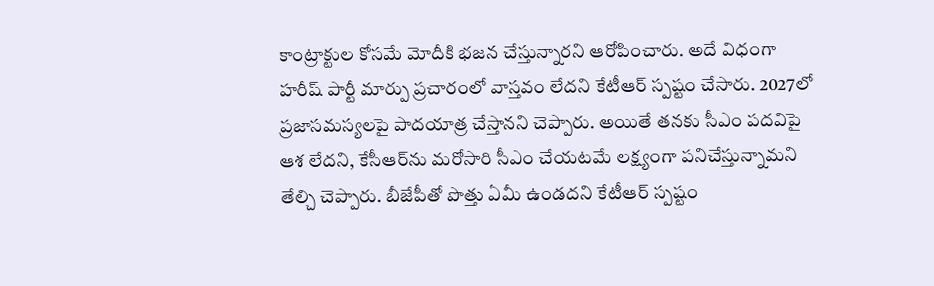కాంట్రాక్టుల కోసమే మోదీకి భజన చేస్తున్నారని ఆరోపించారు. అదే విధంగా హరీష్ పార్టీ మార్పు ప్రచారంలో వాస్తవం లేదని కేటీఆర్ స్పష్టం చేసారు. 2027లో ప్రజాసమస్యలపై పాదయాత్ర చేస్తానని చెప్పారు. అయితే తనకు సీఎం పదవిపై ఆశ లేదని, కేసీఆర్‌ను మరోసారి సీఎం చేయటమే లక్ష్యంగా పనిచేస్తున్నామని తేల్చి చెప్పారు. బీజేపీతో పొత్తు ఏమీ ఉండదని కేటీఆర్ స్పష్టం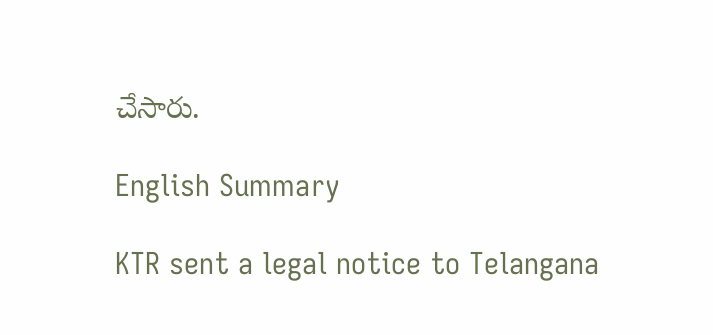చేసారు.

English Summary

KTR sent a legal notice to Telangana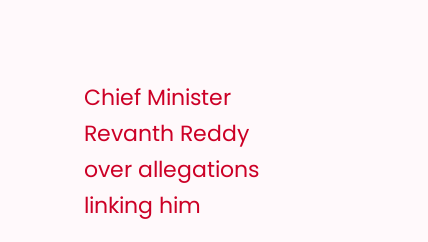Chief Minister Revanth Reddy over allegations linking him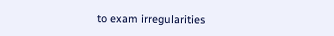to exam irregularities